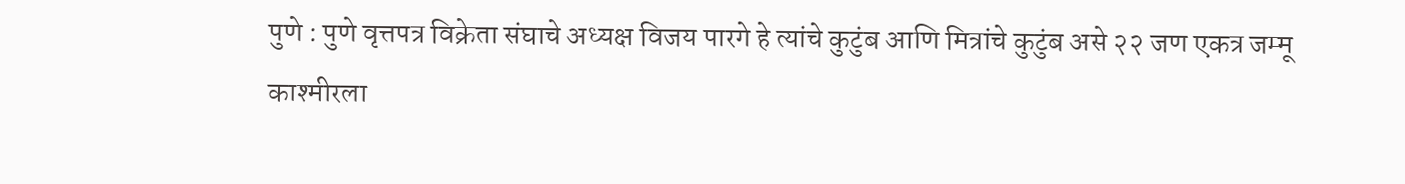पुणे : पुणे वृत्तपत्र विक्रेता संघाचे अध्यक्ष विजय पारगे हे त्यांचे कुटुंब आणि मित्रांचे कुटुंब असे २२ जण एकत्र जम्मू काश्मीरला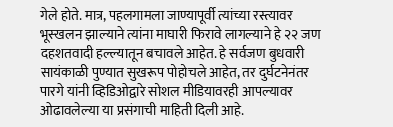गेले होते. मात्र, पहलगामला जाण्यापूर्वी त्यांच्या रस्त्यावर भूस्खलन झाल्याने त्यांना माघारी फिरावे लागल्याने हे २२ जण दहशतवादी हल्ल्यातून बचावले आहेत. हे सर्वजण बुधवारी सायंकाळी पुण्यात सुखरूप पोहोचले आहेत, तर दुर्घटनेनंतर पारगे यांनी व्हिडिओद्वारे सोशल मीडियावरही आपल्यावर ओढावलेल्या या प्रसंगाची माहिती दिली आहे.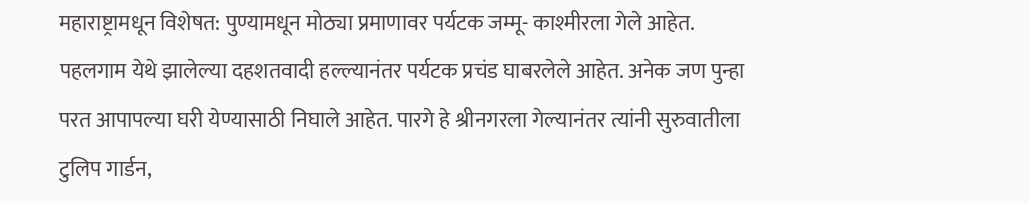महाराष्ट्रामधून विशेषत: पुण्यामधून मोठ्या प्रमाणावर पर्यटक जम्मू- काश्मीरला गेले आहेत. पहलगाम येथे झालेल्या दहशतवादी हल्ल्यानंतर पर्यटक प्रचंड घाबरलेले आहेत. अनेक जण पुन्हा परत आपापल्या घरी येण्यासाठी निघाले आहेत. पारगे हे श्रीनगरला गेल्यानंतर त्यांनी सुरुवातीला टुलिप गार्डन,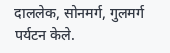दाललेक, सोनमर्ग, गुलमर्ग पर्यटन केले.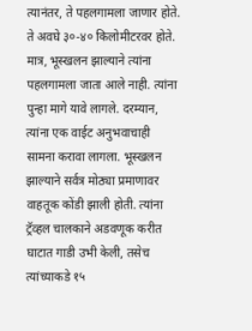त्यानंतर, ते पहलगामला जाणार होते. ते अवघे ३०-४० किलोमीटरवर होते. मात्र, भूस्खलन झाल्याने त्यांना पहलगामला जाता आले नाही. त्यांना पुन्हा मागे यावे लागले. दरम्यान, त्यांना एक वाईट अनुभवाचाही सामना करावा लागला. भूस्खलन झाल्याने सर्वत्र मोठ्या प्रमाणावर वाहतूक कोंडी झाली होती. त्यांना ट्रॅव्हल चालकाने अडवणूक करीत घाटात गाडी उभी केली, तसेच त्यांच्याकडे १५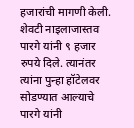हजारांची मागणी केली. शेवटी नाइलाजास्तव पारगे यांनी ९ हजार रुपये दिले. त्यानंतर त्यांना पुन्हा हॉटेलवर सोडण्यात आल्याचे पारगे यांनी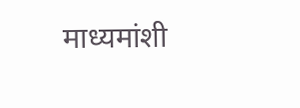माध्यमांशी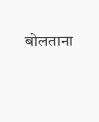बोलताना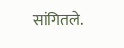सांगितले.